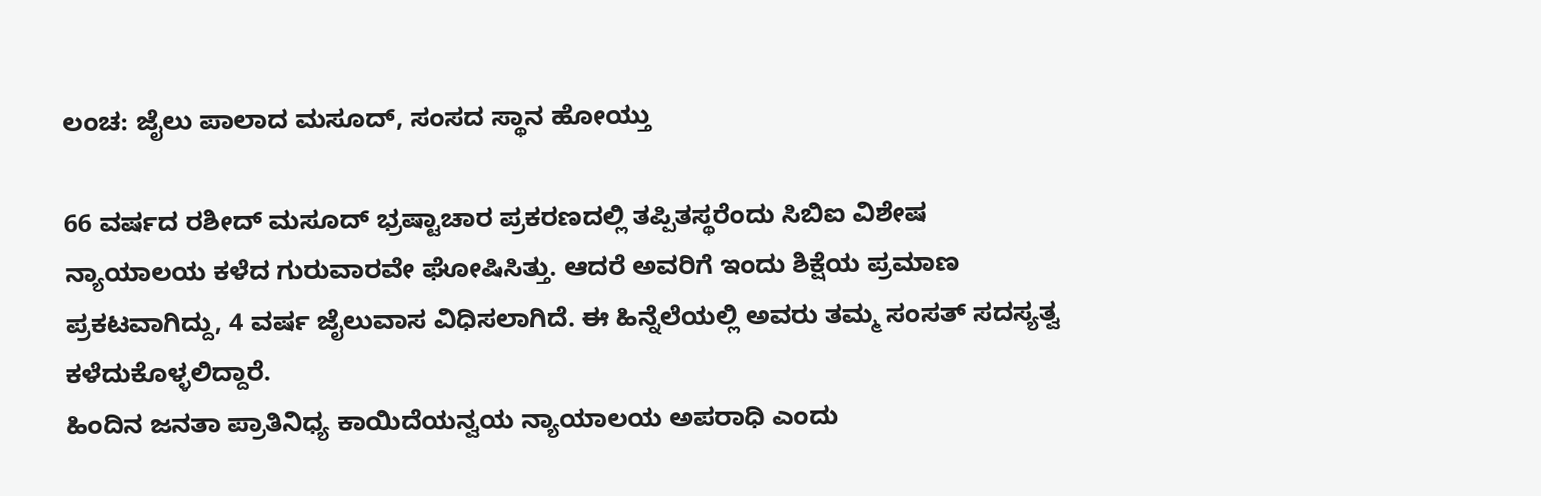ಲಂಚ: ಜೈಲು ಪಾಲಾದ ಮಸೂದ್, ಸಂಸದ ಸ್ಥಾನ ಹೋಯ್ತು

66 ವರ್ಷದ ರಶೀದ್ ಮಸೂದ್ ಭ್ರಷ್ಟಾಚಾರ ಪ್ರಕರಣದಲ್ಲಿ ತಪ್ಪಿತಸ್ಥರೆಂದು ಸಿಬಿಐ ವಿಶೇಷ ನ್ಯಾಯಾಲಯ ಕಳೆದ ಗುರುವಾರವೇ ಘೋಷಿಸಿತ್ತು. ಆದರೆ ಅವರಿಗೆ ಇಂದು ಶಿಕ್ಷೆಯ ಪ್ರಮಾಣ ಪ್ರಕಟವಾಗಿದ್ದು, 4 ವರ್ಷ ಜೈಲುವಾಸ ವಿಧಿಸಲಾಗಿದೆ. ಈ ಹಿನ್ನೆಲೆಯಲ್ಲಿ ಅವರು ತಮ್ಮ ಸಂಸತ್ ಸದಸ್ಯತ್ವ ಕಳೆದುಕೊಳ್ಳಲಿದ್ದಾರೆ.
ಹಿಂದಿನ ಜನತಾ ಪ್ರಾತಿನಿಧ್ಯ ಕಾಯಿದೆಯನ್ವಯ ನ್ಯಾಯಾಲಯ ಅಪರಾಧಿ ಎಂದು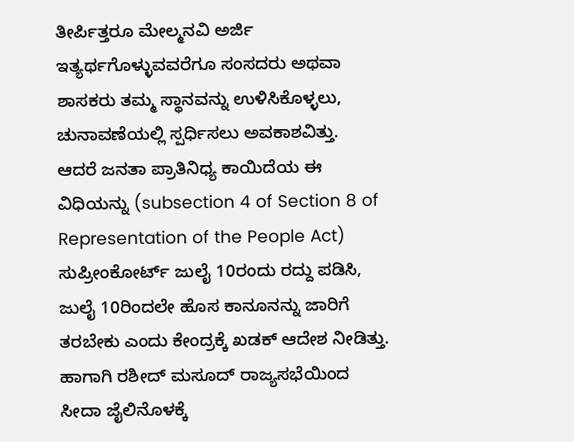ತೀರ್ಪಿತ್ತರೂ ಮೇಲ್ಮನವಿ ಅರ್ಜಿ ಇತ್ಯರ್ಥಗೊಳ್ಳುವವರೆಗೂ ಸಂಸದರು ಅಥವಾ ಶಾಸಕರು ತಮ್ಮ ಸ್ಥಾನವನ್ನು ಉಳಿಸಿಕೊಳ್ಳಲು, ಚುನಾವಣೆಯಲ್ಲಿ ಸ್ಪರ್ಧಿಸಲು ಅವಕಾಶವಿತ್ತು.
ಆದರೆ ಜನತಾ ಪ್ರಾತಿನಿಧ್ಯ ಕಾಯಿದೆಯ ಈ ವಿಧಿಯನ್ನು (subsection 4 of Section 8 of Representation of the People Act) ಸುಪ್ರೀಂಕೋರ್ಟ್ ಜುಲೈ 10ರಂದು ರದ್ದು ಪಡಿಸಿ, ಜುಲೈ 10ರಿಂದಲೇ ಹೊಸ ಕಾನೂನನ್ನು ಜಾರಿಗೆ ತರಬೇಕು ಎಂದು ಕೇಂದ್ರಕ್ಕೆ ಖಡಕ್ ಆದೇಶ ನೀಡಿತ್ತು. ಹಾಗಾಗಿ ರಶೀದ್ ಮಸೂದ್ ರಾಜ್ಯಸಭೆಯಿಂದ ಸೀದಾ ಜೈಲಿನೊಳಕ್ಕೆ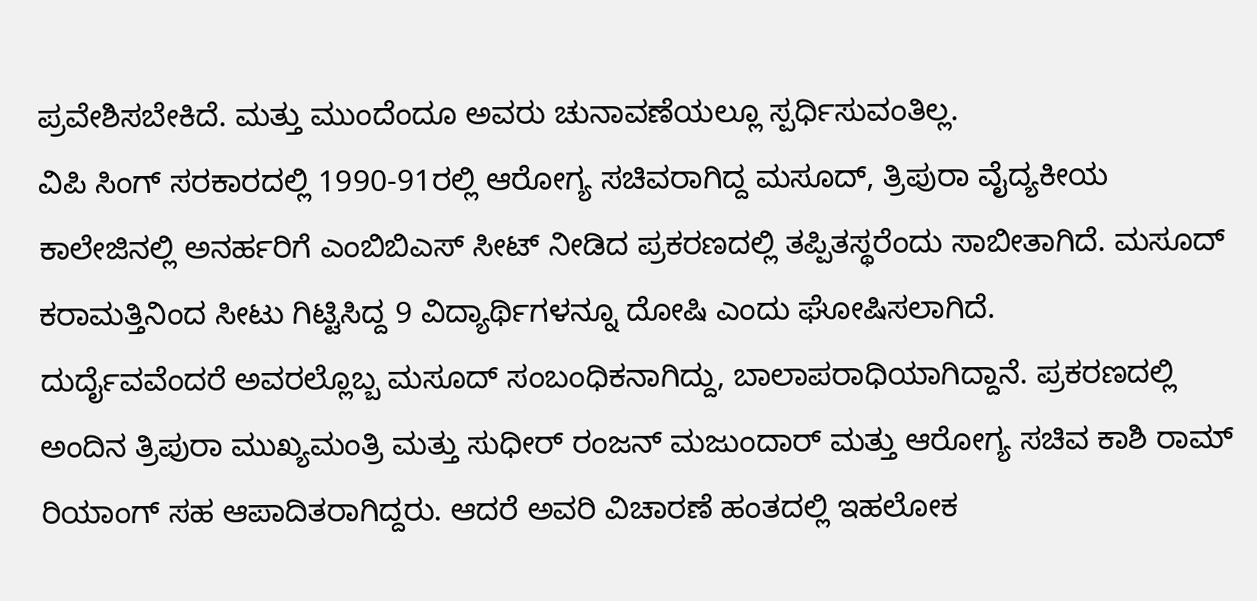ಪ್ರವೇಶಿಸಬೇಕಿದೆ. ಮತ್ತು ಮುಂದೆಂದೂ ಅವರು ಚುನಾವಣೆಯಲ್ಲೂ ಸ್ಪರ್ಧಿಸುವಂತಿಲ್ಲ.
ವಿಪಿ ಸಿಂಗ್ ಸರಕಾರದಲ್ಲಿ 1990-91ರಲ್ಲಿ ಆರೋಗ್ಯ ಸಚಿವರಾಗಿದ್ದ ಮಸೂದ್, ತ್ರಿಪುರಾ ವೈದ್ಯಕೀಯ ಕಾಲೇಜಿನಲ್ಲಿ ಅನರ್ಹರಿಗೆ ಎಂಬಿಬಿಎಸ್ ಸೀಟ್ ನೀಡಿದ ಪ್ರಕರಣದಲ್ಲಿ ತಪ್ಪಿತಸ್ಥರೆಂದು ಸಾಬೀತಾಗಿದೆ. ಮಸೂದ್ ಕರಾಮತ್ತಿನಿಂದ ಸೀಟು ಗಿಟ್ಟಿಸಿದ್ದ 9 ವಿದ್ಯಾರ್ಥಿಗಳನ್ನೂ ದೋಷಿ ಎಂದು ಘೋಷಿಸಲಾಗಿದೆ.
ದುರ್ದೈವವೆಂದರೆ ಅವರಲ್ಲೊಬ್ಬ ಮಸೂದ್ ಸಂಬಂಧಿಕನಾಗಿದ್ದು, ಬಾಲಾಪರಾಧಿಯಾಗಿದ್ದಾನೆ. ಪ್ರಕರಣದಲ್ಲಿ ಅಂದಿನ ತ್ರಿಪುರಾ ಮುಖ್ಯಮಂತ್ರಿ ಮತ್ತು ಸುಧೀರ್ ರಂಜನ್ ಮಜುಂದಾರ್ ಮತ್ತು ಆರೋಗ್ಯ ಸಚಿವ ಕಾಶಿ ರಾಮ್ ರಿಯಾಂಗ್ ಸಹ ಆಪಾದಿತರಾಗಿದ್ದರು. ಆದರೆ ಅವರಿ ವಿಚಾರಣೆ ಹಂತದಲ್ಲಿ ಇಹಲೋಕ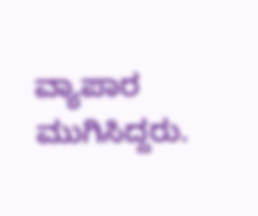ವ್ಯಾಪಾರ ಮುಗಿಸಿದ್ದರು.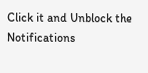Click it and Unblock the Notifications